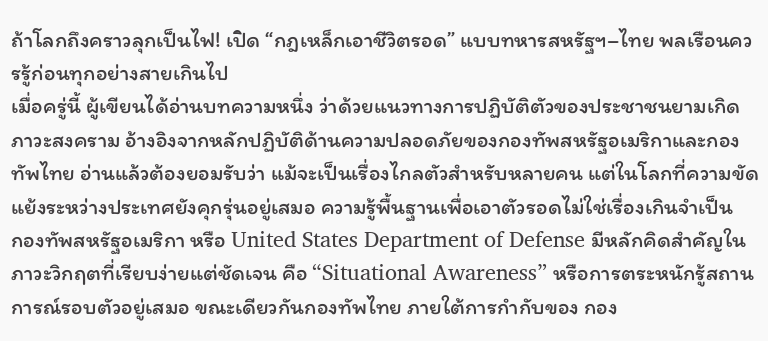ถ้าโลกถึงคราวลุกเป็นไฟ! เปิด “กฎเหล็กเอาชีวิตรอด” แบบทหารสหรัฐฯ–ไทย พลเรือนควรรู้ก่อนทุกอย่างสายเกินไป
เมื่อครู่นี้ ผู้เขียนได้อ่านบทความหนึ่ง ว่าด้วยแนวทางการปฏิบัติตัวของประชาชนยามเกิดภาวะสงคราม อ้างอิงจากหลักปฏิบัติด้านความปลอดภัยของกองทัพสหรัฐอเมริกาและกองทัพไทย อ่านแล้วต้องยอมรับว่า แม้จะเป็นเรื่องไกลตัวสำหรับหลายคน แต่ในโลกที่ความขัดแย้งระหว่างประเทศยังคุกรุ่นอยู่เสมอ ความรู้พื้นฐานเพื่อเอาตัวรอดไม่ใช่เรื่องเกินจำเป็น
กองทัพสหรัฐอเมริกา หรือ United States Department of Defense มีหลักคิดสำคัญในภาวะวิกฤตที่เรียบง่ายแต่ชัดเจน คือ “Situational Awareness” หรือการตระหนักรู้สถานการณ์รอบตัวอยู่เสมอ ขณะเดียวกันกองทัพไทย ภายใต้การกำกับของ กอง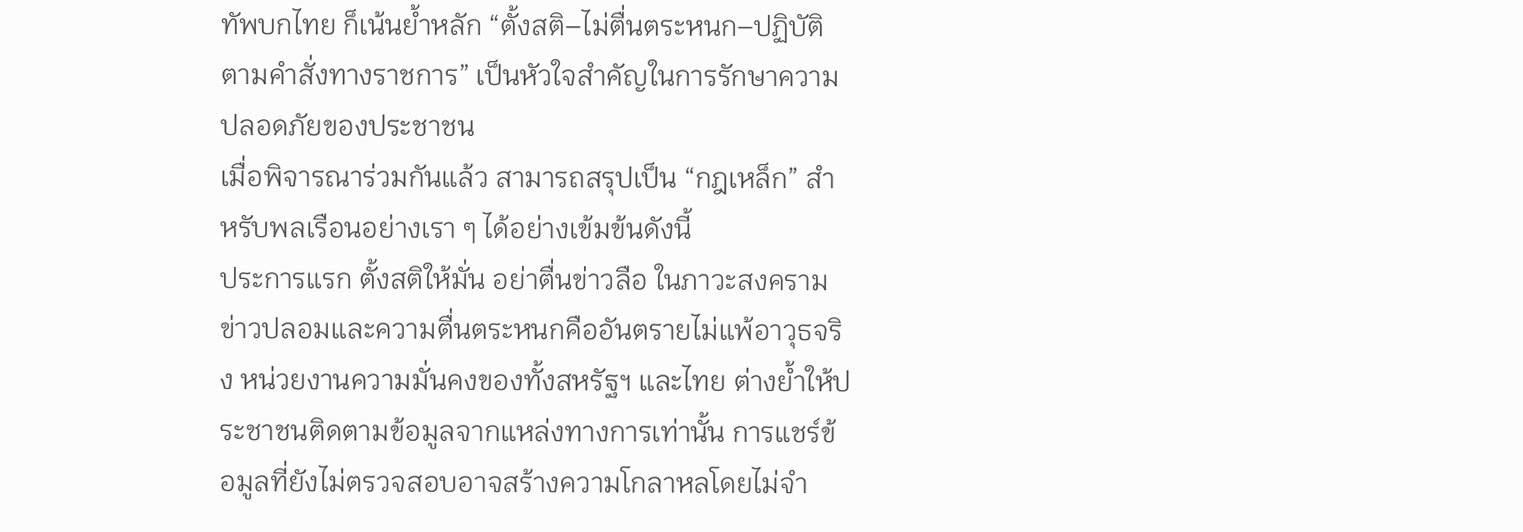ทัพบกไทย ก็เน้นย้ำหลัก “ตั้งสติ–ไม่ตื่นตระหนก–ปฏิบัติตามคำสั่งทางราชการ” เป็นหัวใจสำคัญในการรักษาความปลอดภัยของประชาชน
เมื่อพิจารณาร่วมกันแล้ว สามารถสรุปเป็น “กฎเหล็ก” สำหรับพลเรือนอย่างเรา ๆ ได้อย่างเข้มข้นดังนี้
ประการแรก ตั้งสติให้มั่น อย่าตื่นข่าวลือ ในภาวะสงคราม ข่าวปลอมและความตื่นตระหนกคืออันตรายไม่แพ้อาวุธจริง หน่วยงานความมั่นคงของทั้งสหรัฐฯ และไทย ต่างย้ำให้ประชาชนติดตามข้อมูลจากแหล่งทางการเท่านั้น การแชร์ข้อมูลที่ยังไม่ตรวจสอบอาจสร้างความโกลาหลโดยไม่จำ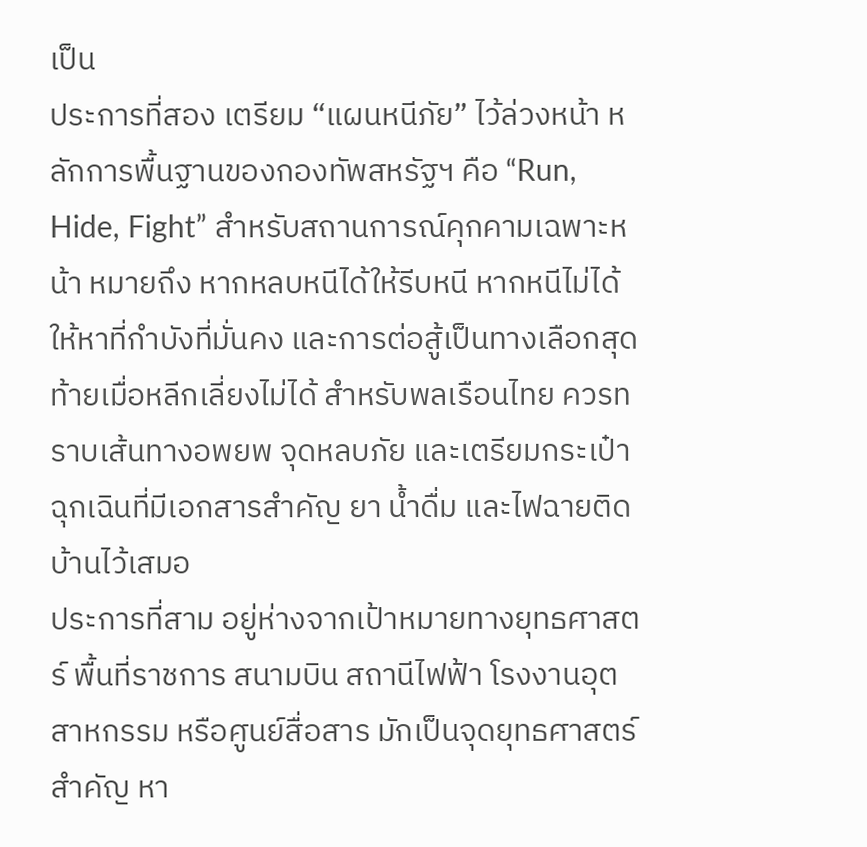เป็น
ประการที่สอง เตรียม “แผนหนีภัย” ไว้ล่วงหน้า หลักการพื้นฐานของกองทัพสหรัฐฯ คือ “Run, Hide, Fight” สำหรับสถานการณ์คุกคามเฉพาะหน้า หมายถึง หากหลบหนีได้ให้รีบหนี หากหนีไม่ได้ให้หาที่กำบังที่มั่นคง และการต่อสู้เป็นทางเลือกสุดท้ายเมื่อหลีกเลี่ยงไม่ได้ สำหรับพลเรือนไทย ควรทราบเส้นทางอพยพ จุดหลบภัย และเตรียมกระเป๋าฉุกเฉินที่มีเอกสารสำคัญ ยา น้ำดื่ม และไฟฉายติดบ้านไว้เสมอ
ประการที่สาม อยู่ห่างจากเป้าหมายทางยุทธศาสตร์ พื้นที่ราชการ สนามบิน สถานีไฟฟ้า โรงงานอุตสาหกรรม หรือศูนย์สื่อสาร มักเป็นจุดยุทธศาสตร์สำคัญ หา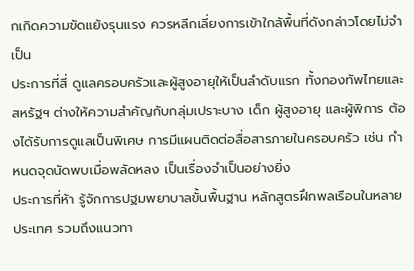กเกิดความขัดแย้งรุนแรง ควรหลีกเลี่ยงการเข้าใกล้พื้นที่ดังกล่าวโดยไม่จำเป็น
ประการที่สี่ ดูแลครอบครัวและผู้สูงอายุให้เป็นลำดับแรก ทั้งกองทัพไทยและสหรัฐฯ ต่างให้ความสำคัญกับกลุ่มเปราะบาง เด็ก ผู้สูงอายุ และผู้พิการ ต้องได้รับการดูแลเป็นพิเศษ การมีแผนติดต่อสื่อสารภายในครอบครัว เช่น กำหนดจุดนัดพบเมื่อพลัดหลง เป็นเรื่องจำเป็นอย่างยิ่ง
ประการที่ห้า รู้จักการปฐมพยาบาลขั้นพื้นฐาน หลักสูตรฝึกพลเรือนในหลายประเทศ รวมถึงแนวทา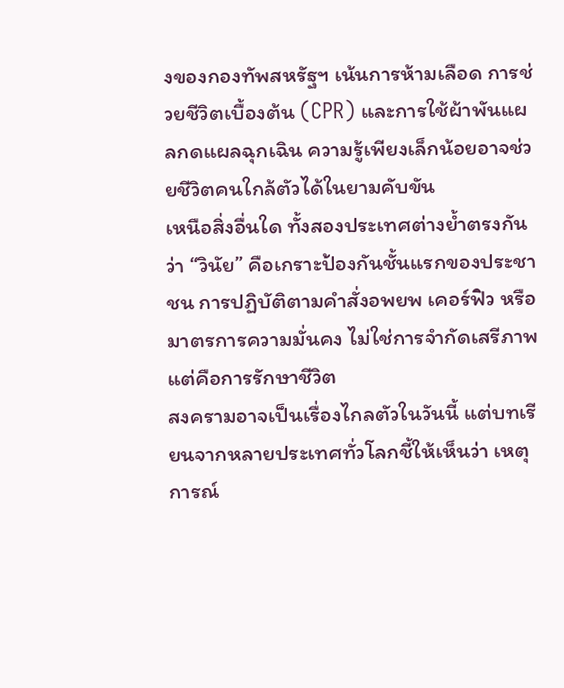งของกองทัพสหรัฐฯ เน้นการห้ามเลือด การช่วยชีวิตเบื้องต้น (CPR) และการใช้ผ้าพันแผลกดแผลฉุกเฉิน ความรู้เพียงเล็กน้อยอาจช่วยชีวิตคนใกล้ตัวได้ในยามคับขัน
เหนือสิ่งอื่นใด ทั้งสองประเทศต่างย้ำตรงกันว่า “วินัย” คือเกราะป้องกันชั้นแรกของประชาชน การปฏิบัติตามคำสั่งอพยพ เคอร์ฟิว หรือมาตรการความมั่นคง ไม่ใช่การจำกัดเสรีภาพ แต่คือการรักษาชีวิต
สงครามอาจเป็นเรื่องไกลตัวในวันนี้ แต่บทเรียนจากหลายประเทศทั่วโลกชี้ให้เห็นว่า เหตุการณ์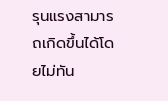รุนแรงสามารถเกิดขึ้นได้โดยไม่ทัน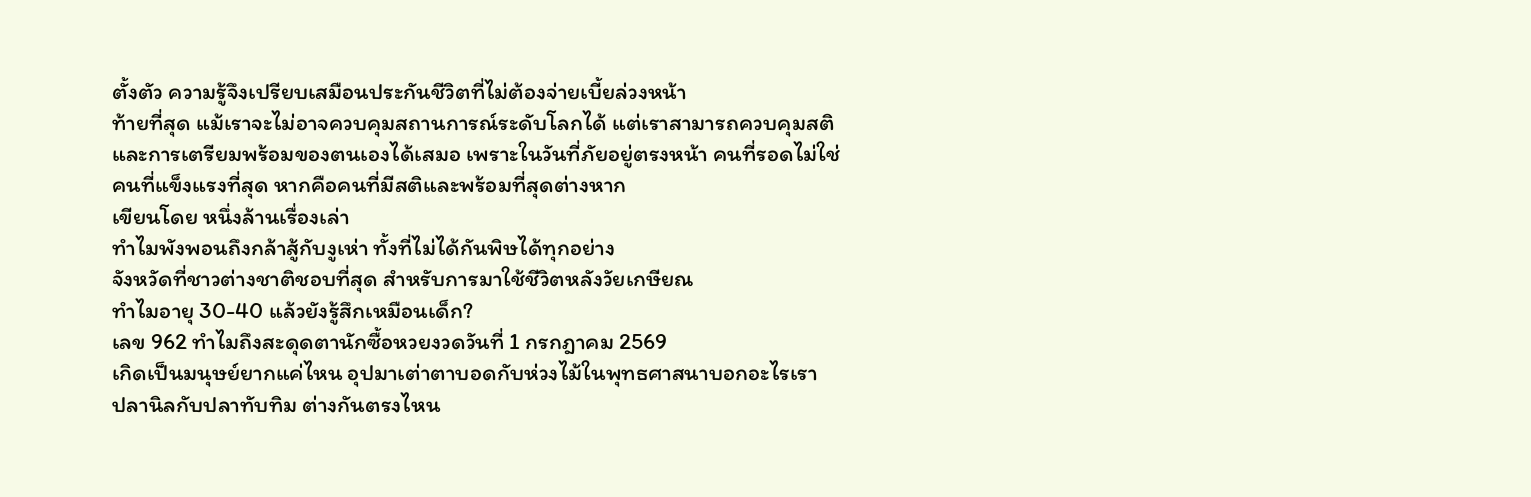ตั้งตัว ความรู้จึงเปรียบเสมือนประกันชีวิตที่ไม่ต้องจ่ายเบี้ยล่วงหน้า
ท้ายที่สุด แม้เราจะไม่อาจควบคุมสถานการณ์ระดับโลกได้ แต่เราสามารถควบคุมสติและการเตรียมพร้อมของตนเองได้เสมอ เพราะในวันที่ภัยอยู่ตรงหน้า คนที่รอดไม่ใช่คนที่แข็งแรงที่สุด หากคือคนที่มีสติและพร้อมที่สุดต่างหาก
เขียนโดย หนึ่งล้านเรื่องเล่า
ทำไมพังพอนถึงกล้าสู้กับงูเห่า ทั้งที่ไม่ได้กันพิษได้ทุกอย่าง
จังหวัดที่ชาวต่างชาติชอบที่สุด สำหรับการมาใช้ชีวิตหลังวัยเกษียณ
ทำไมอายุ 30-40 แล้วยังรู้สึกเหมือนเด็ก?
เลข 962 ทำไมถึงสะดุดตานักซื้อหวยงวดวันที่ 1 กรกฎาคม 2569
เกิดเป็นมนุษย์ยากแค่ไหน อุปมาเต่าตาบอดกับห่วงไม้ในพุทธศาสนาบอกอะไรเรา
ปลานิลกับปลาทับทิม ต่างกันตรงไหน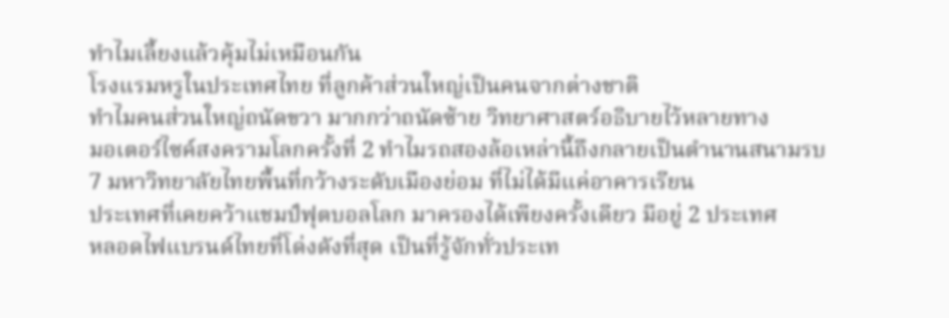ทำไมเลี้ยงแล้วคุ้มไม่เหมือนกัน
โรงแรมหรูในประเทศไทย ที่ลูกค้าส่วนใหญ่เป็นคนจากต่างชาติ
ทำไมคนส่วนใหญ่ถนัดขวา มากกว่าถนัดซ้าย วิทยาศาสตร์อธิบายไว้หลายทาง
มอเตอร์ไซค์สงครามโลกครั้งที่ 2 ทำไมรถสองล้อเหล่านี้ถึงกลายเป็นตำนานสนามรบ
7 มหาวิทยาลัยไทยพื้นที่กว้างระดับเมืองย่อม ที่ไม่ได้มีแค่อาคารเรียน
ประเทศที่เคยคว้าแชมป์ฟุตบอลโลก มาครองได้เพียงครั้งเดียว มีอยู่ 2 ประเทศ
หลอดไฟแบรนด์ไทยที่โด่งดังที่สุด เป็นที่รู้จักทั่วประเท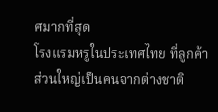ศมากที่สุด
โรงแรมหรูในประเทศไทย ที่ลูกค้าส่วนใหญ่เป็นคนจากต่างชาติ